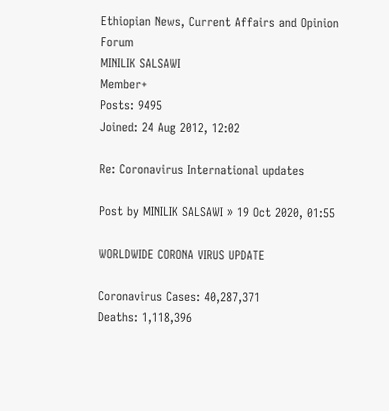Ethiopian News, Current Affairs and Opinion Forum
MINILIK SALSAWI
Member+
Posts: 9495
Joined: 24 Aug 2012, 12:02

Re: Coronavirus International updates

Post by MINILIK SALSAWI » 19 Oct 2020, 01:55

WORLDWIDE CORONA VIRUS UPDATE

Coronavirus Cases: 40,287,371
Deaths: 1,118,396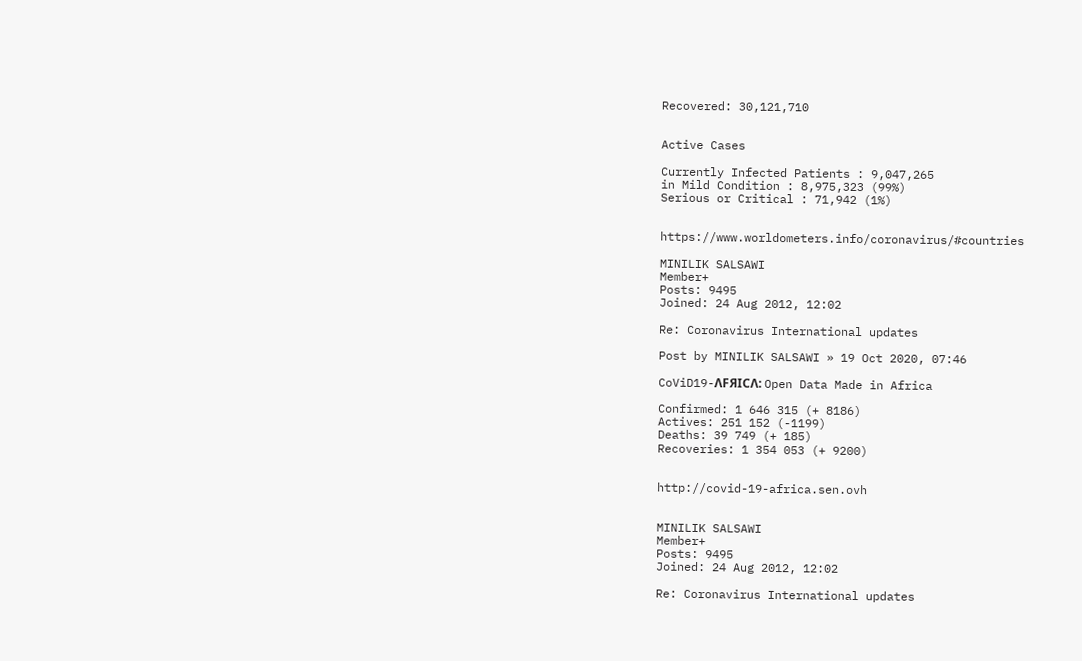Recovered: 30,121,710


Active Cases

Currently Infected Patients : 9,047,265
in Mild Condition : 8,975,323 (99%)
Serious or Critical : 71,942 (1%)


https://www.worldometers.info/coronavirus/#countries

MINILIK SALSAWI
Member+
Posts: 9495
Joined: 24 Aug 2012, 12:02

Re: Coronavirus International updates

Post by MINILIK SALSAWI » 19 Oct 2020, 07:46

CoViD19-ΛFЯICΛ: Open Data Made in Africa

Confirmed: 1 646 315 (+ 8186)
Actives: 251 152 (-1199)
Deaths: 39 749 (+ 185)
Recoveries: 1 354 053 (+ 9200)


http://covid-19-africa.sen.ovh


MINILIK SALSAWI
Member+
Posts: 9495
Joined: 24 Aug 2012, 12:02

Re: Coronavirus International updates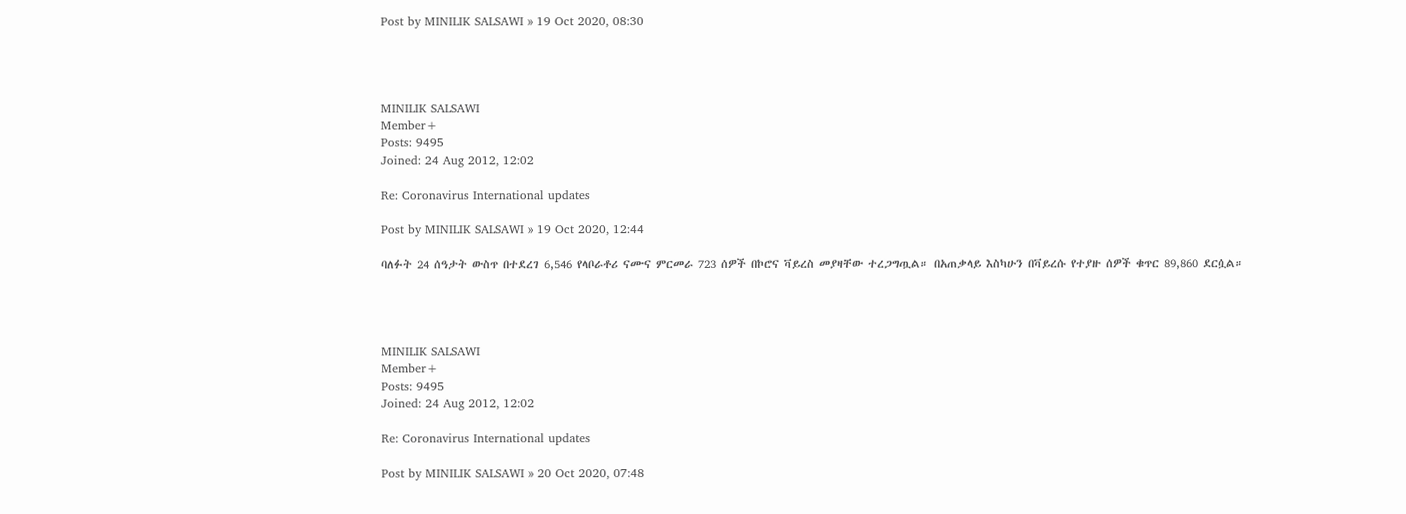Post by MINILIK SALSAWI » 19 Oct 2020, 08:30




MINILIK SALSAWI
Member+
Posts: 9495
Joined: 24 Aug 2012, 12:02

Re: Coronavirus International updates

Post by MINILIK SALSAWI » 19 Oct 2020, 12:44

ባለፉት 24 ሰዓታት ውስጥ በተደረገ 6,546 የላቦራቶሪ ናሙና ምርመራ 723 ሰዎች በኮሮና ቫይረስ መያዛቸው ተረጋግጧል። በአጠቃላይ እስካሁን በቫይረሱ የተያዙ ሰዎች ቁጥር 89,860 ደርሷል።




MINILIK SALSAWI
Member+
Posts: 9495
Joined: 24 Aug 2012, 12:02

Re: Coronavirus International updates

Post by MINILIK SALSAWI » 20 Oct 2020, 07:48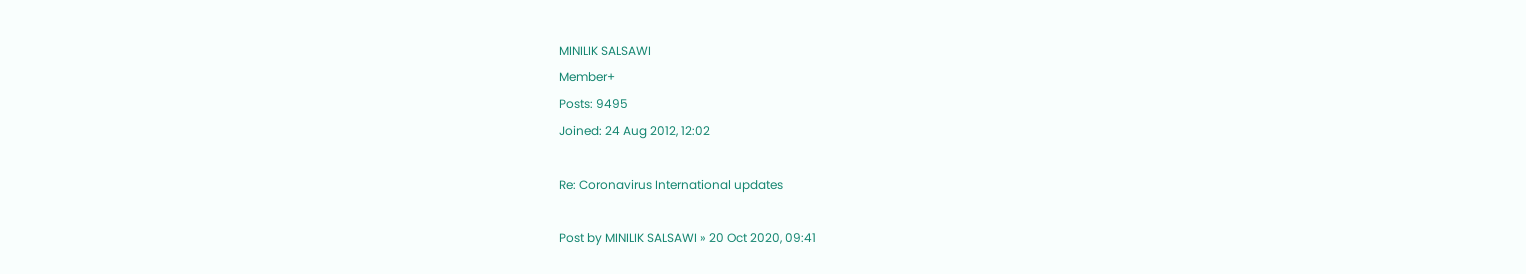MINILIK SALSAWI
Member+
Posts: 9495
Joined: 24 Aug 2012, 12:02

Re: Coronavirus International updates

Post by MINILIK SALSAWI » 20 Oct 2020, 09:41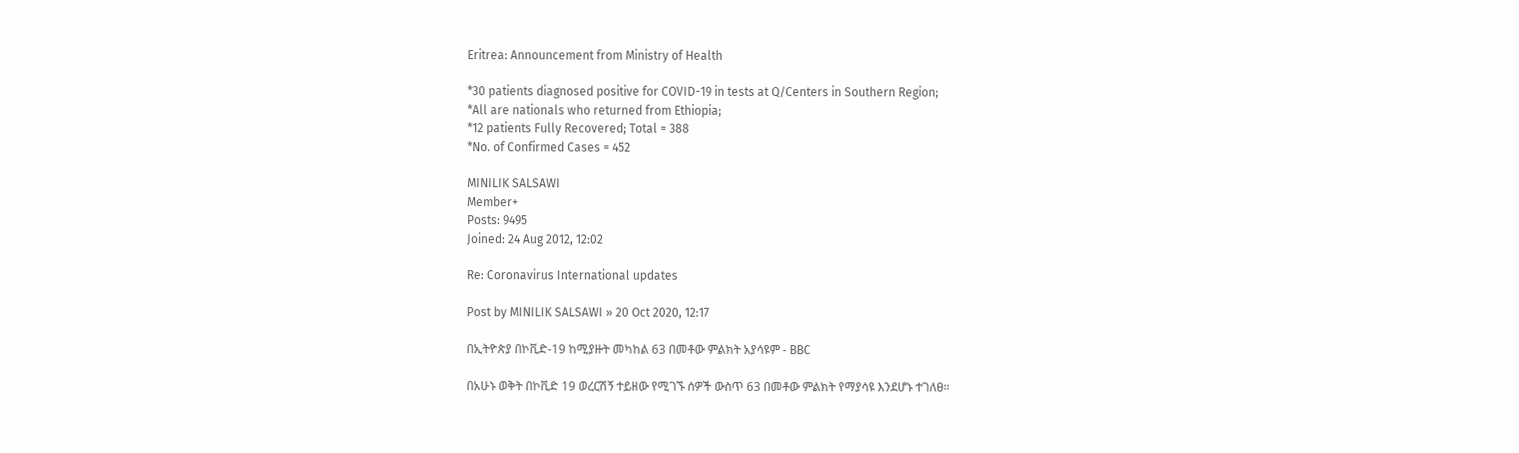Eritrea: Announcement from Ministry of Health

*30 patients diagnosed positive for COVID-19 in tests at Q/Centers in Southern Region;
*All are nationals who returned from Ethiopia;
*12 patients Fully Recovered; Total = 388
*No. of Confirmed Cases = 452

MINILIK SALSAWI
Member+
Posts: 9495
Joined: 24 Aug 2012, 12:02

Re: Coronavirus International updates

Post by MINILIK SALSAWI » 20 Oct 2020, 12:17

በኢትዮጵያ በኮቪድ-19 ከሚያዙት መካከል 63 በመቶው ምልክት አያሳዩም - BBC

በአሁኑ ወቅት በኮቪድ 19 ወረርሽኝ ተይዘው የሚገኙ ሰዎች ውስጥ 63 በመቶው ምልክት የማያሳዩ እንደሆኑ ተገለፀ።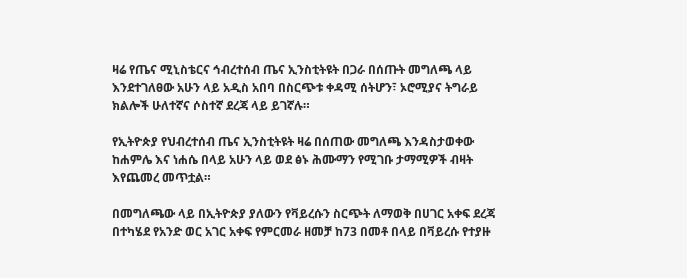ዛሬ የጤና ሚኒስቴርና ኅብረተሰብ ጤና ኢንስቲትዩት በጋራ በሰጡት መግለጫ ላይ እንደተገለፀው አሁን ላይ አዲስ አበባ በስርጭቱ ቀዳሚ ሰትሆን፣ ኦሮሚያና ትግራይ ክልሎች ሁለተኛና ሶስተኛ ደረጃ ላይ ይገኛሉ።

የኢትዮጵያ የህብረተሰብ ጤና ኢንስቲትዩት ዛሬ በሰጠው መግለጫ እንዳስታወቀው ከሐምሌ እና ነሐሴ በላይ አሁን ላይ ወደ ፅኑ ሕሙማን የሚገቡ ታማሚዎች ብዛት እየጨመረ መጥቷል።

በመግለጫው ላይ በኢትዮጵያ ያለውን የቫይረሱን ስርጭት ለማወቅ በሀገር አቀፍ ደረጃ በተካሄደ የአንድ ወር አገር አቀፍ የምርመራ ዘመቻ ከ73 በመቶ በላይ በቫይረሱ የተያዙ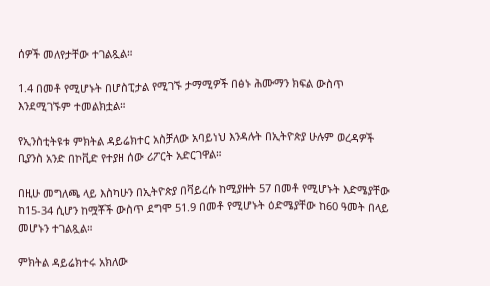ሰዎች መለየታቸው ተገልጿል።

1.4 በመቶ የሚሆኑት በሆስፒታል የሚገኙ ታማሚዎች በፅኑ ሕሙማን ክፍል ውስጥ እንደሚገኙም ተመልክቷል።

የኢንስቲትዩቱ ምክትል ዳይሬክተር አስቻለው አባይነህ እንዳሉት በኢትዮጵያ ሁሉም ወረዳዎች ቢያንስ አንድ በኮቪድ የተያዘ ሰው ሪፖርት አድርገዋል።

በዚሁ መግለጫ ላይ እስካሁን በኢትዮጵያ በቫይረሱ ከሚያዙት 57 በመቶ የሚሆኑት እድሜያቸው ከ15-34 ሲሆን ከሟቾች ውስጥ ደግሞ 51.9 በመቶ የሚሆኑት ዕድሜያቸው ከ60 ዓመት በላይ መሆኑን ተገልጿል።

ምክትል ዳይሬክተሩ አክለው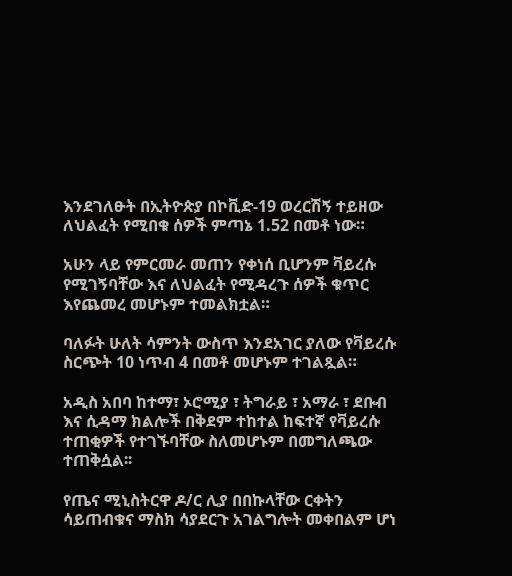እንደገለፁት በኢትዮጵያ በኮቪድ-19 ወረርሽኝ ተይዘው ለህልፈት የሚበቁ ሰዎች ምጣኔ 1.52 በመቶ ነው።

አሁን ላይ የምርመራ መጠን የቀነሰ ቢሆንም ቫይረሱ የሚገኝባቸው እና ለህልፈት የሚዳረጉ ሰዎች ቁጥር እየጨመረ መሆኑም ተመልክቷል።

ባለፉት ሁለት ሳምንት ውስጥ እንደአገር ያለው የቫይረሱ ስርጭት 10 ነጥብ 4 በመቶ መሆኑም ተገልጿል።

አዲስ አበባ ከተማ፣ ኦሮሚያ ፣ ትግራይ ፣ አማራ ፣ ደቡብ እና ሲዳማ ክልሎች በቅደም ተከተል ከፍተኛ የቫይረሱ ተጠቂዎች የተገኙባቸው ስለመሆኑም በመግለጫው ተጠቅሷል፡፡

የጤና ሚኒስትርዋ ዶ/ር ሊያ በበኩላቸው ርቀትን ሳይጠብቁና ማስክ ሳያደርጉ አገልግሎት መቀበልም ሆነ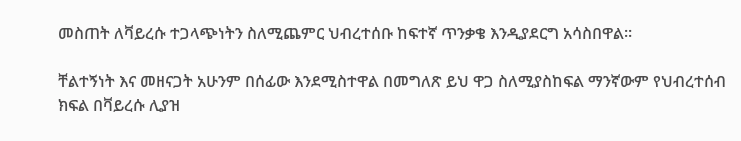መስጠት ለቫይረሱ ተጋላጭነትን ስለሚጨምር ህብረተሰቡ ከፍተኛ ጥንቃቄ እንዲያደርግ አሳስበዋል።

ቸልተኝነት እና መዘናጋት አሁንም በሰፊው እንደሚስተዋል በመግለጽ ይህ ዋጋ ስለሚያስከፍል ማንኛውም የህብረተሰብ ክፍል በቫይረሱ ሊያዝ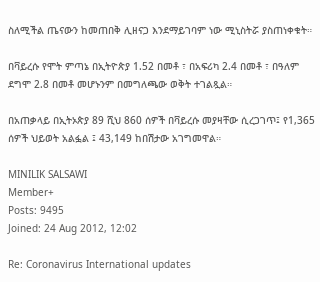ስለሚችል ጤናውን ከመጠበቅ ሊዘናጋ እንደማይገባም ነው ሚኒስትሯ ያስጠነቀቁት።

በቫይረሱ የሞት ምጣኔ በኢትዮጵያ 1.52 በመቶ ፣ በአፍሪካ 2.4 በመቶ ፣ በዓለም ደግሞ 2.8 በመቶ መሆኑንም በመግለጫው ወቅት ተገልጿል።

በአጠቃላይ በኢትኦጵያ 89 ሺህ 860 ሰዎች በቫይረሱ መያዛቸው ሲረጋገጥ፤ የ1,365 ሰዎች ህይወት አልፏል ፤ 43,149 ከበሽታው አገግመዋል።

MINILIK SALSAWI
Member+
Posts: 9495
Joined: 24 Aug 2012, 12:02

Re: Coronavirus International updates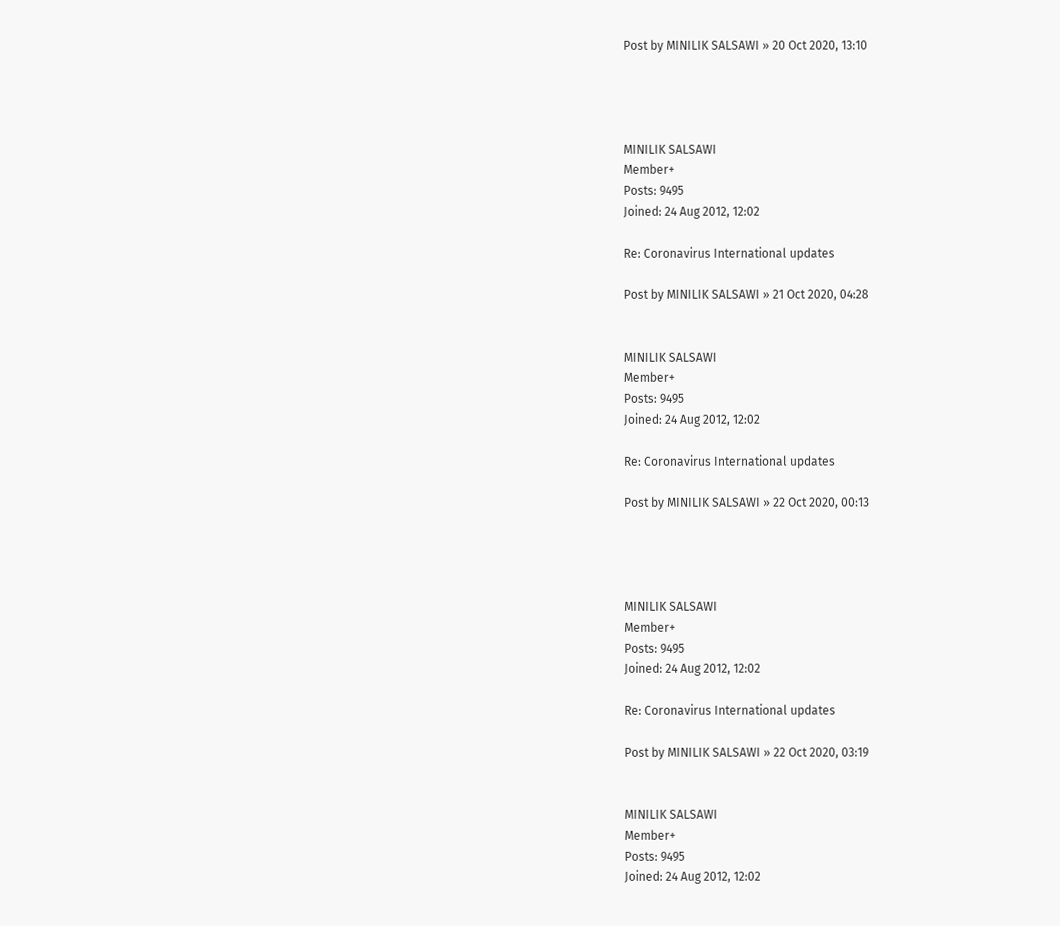Post by MINILIK SALSAWI » 20 Oct 2020, 13:10




MINILIK SALSAWI
Member+
Posts: 9495
Joined: 24 Aug 2012, 12:02

Re: Coronavirus International updates

Post by MINILIK SALSAWI » 21 Oct 2020, 04:28


MINILIK SALSAWI
Member+
Posts: 9495
Joined: 24 Aug 2012, 12:02

Re: Coronavirus International updates

Post by MINILIK SALSAWI » 22 Oct 2020, 00:13




MINILIK SALSAWI
Member+
Posts: 9495
Joined: 24 Aug 2012, 12:02

Re: Coronavirus International updates

Post by MINILIK SALSAWI » 22 Oct 2020, 03:19


MINILIK SALSAWI
Member+
Posts: 9495
Joined: 24 Aug 2012, 12:02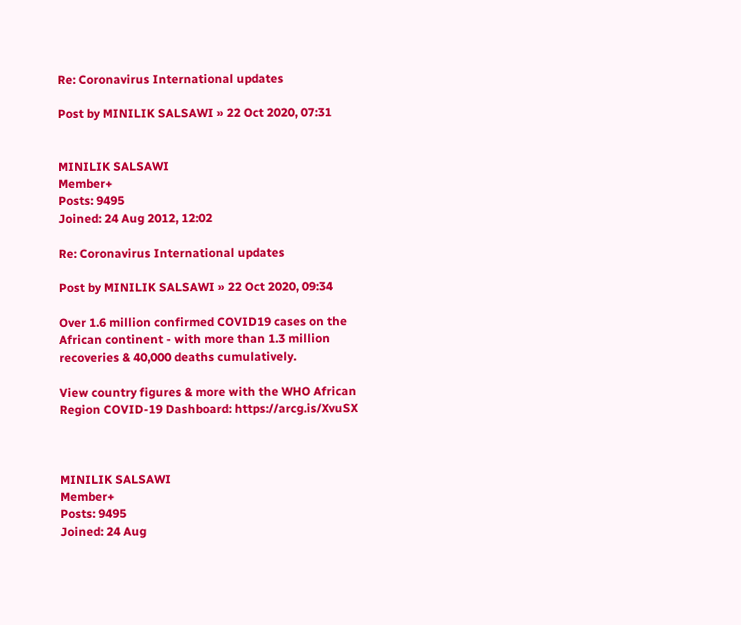Re: Coronavirus International updates

Post by MINILIK SALSAWI » 22 Oct 2020, 07:31


MINILIK SALSAWI
Member+
Posts: 9495
Joined: 24 Aug 2012, 12:02

Re: Coronavirus International updates

Post by MINILIK SALSAWI » 22 Oct 2020, 09:34

Over 1.6 million confirmed COVID19 cases on the African continent - with more than 1.3 million recoveries & 40,000 deaths cumulatively.

View country figures & more with the WHO African Region COVID-19 Dashboard: https://arcg.is/XvuSX



MINILIK SALSAWI
Member+
Posts: 9495
Joined: 24 Aug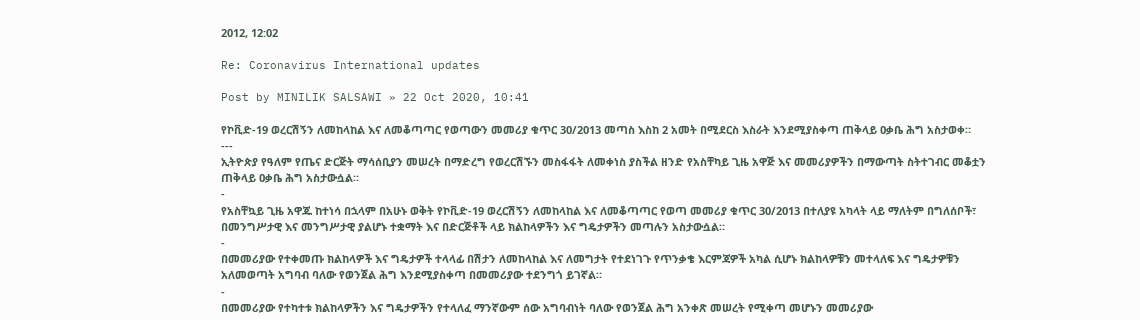2012, 12:02

Re: Coronavirus International updates

Post by MINILIK SALSAWI » 22 Oct 2020, 10:41

የኮቪድ-19 ወረርሽኝን ለመከላከል እና ለመቆጣጣር የወጣውን መመሪያ ቁጥር 30/2013 መጣስ እስከ 2 አመት በሚደርስ እስራት እንደሚያስቀጣ ጠቅላይ ዐቃቤ ሕግ አስታወቀ።
---
ኢትዮጵያ የዓለም የጤና ድርጅት ማሳሰቢያን መሠረት በማድረግ የወረርሽኙን መስፋፋት ለመቀነስ ያስችል ዘንድ የአስቸካይ ጊዜ አዋጅ እና መመሪያዎችን በማውጣት ስትተገብር መቆቷን ጠቅላይ ዐቃቤ ሕግ አስታውሷል።
-
የአስቸኳይ ጊዜ አዋጁ ከተነሳ በኋላም በአሁኑ ወቅት የኮቪድ-19 ወረርሽኝን ለመከላከል እና ለመቆጣጣር የወጣ መመሪያ ቁጥር 30/2013 በተለያዩ አካላት ላይ ማለትም በግለሰቦች፣ በመንግሥታዊ እና መንግሥታዊ ያልሆኑ ተቋማት እና በድርጅቶች ላይ ክልከላዎችን እና ግዴታዎችን መጣሉን አስታውሷል።
-
በመመሪያው የተቀመጡ ክልከላዎች እና ግዴታዎች ተላላፊ በሽታን ለመከላከል እና ለመግታት የተደነገጉ የጥንቃቄ እርምጃዎች አካል ሲሆኑ ክልከላዎቹን መተላለፍ እና ግዴታዎቹን አለመወጣት አግባብ ባለው የወንጀል ሕግ እንደሚያስቀጣ በመመሪያው ተደንግጎ ይገኛል።
-
በመመሪያው የተካተቱ ክልከላዎችን እና ግዴታዎችን የተላለፈ ማንኛውም ሰው አግባብነት ባለው የወንጀል ሕግ አንቀጽ መሠረት የሚቀጣ መሆኑን መመሪያው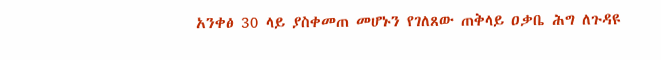አንቀፅ 30 ላይ ያስቀመጠ መሆኑን የገለጸው ጠቅላይ ዐቃቤ ሕግ ለጉዳዩ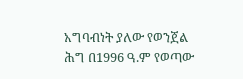አግባብነት ያለው የወንጀል ሕግ በ1996 ዓ.ም የወጣው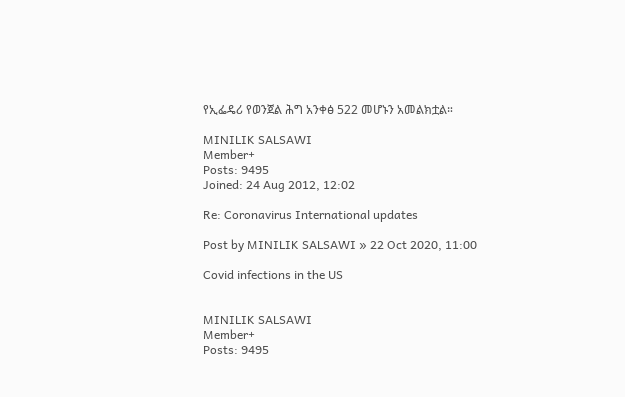የኢፌዴሪ የወንጀል ሕግ አንቀፅ 522 መሆኑን አመልክቷል።

MINILIK SALSAWI
Member+
Posts: 9495
Joined: 24 Aug 2012, 12:02

Re: Coronavirus International updates

Post by MINILIK SALSAWI » 22 Oct 2020, 11:00

Covid infections in the US


MINILIK SALSAWI
Member+
Posts: 9495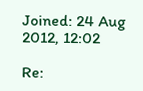Joined: 24 Aug 2012, 12:02

Re: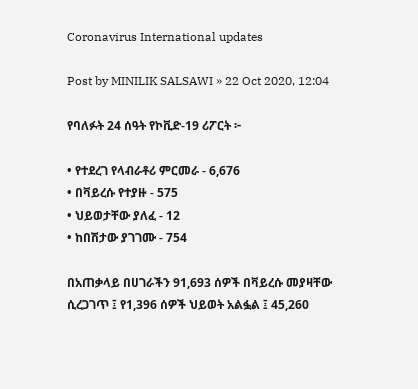Coronavirus International updates

Post by MINILIK SALSAWI » 22 Oct 2020, 12:04

የባለፉት 24 ሰዓት የኮቪድ-19 ሪፖርት ፦

• የተደረገ የላብራቶሪ ምርመራ - 6,676
• በቫይረሱ የተያዙ - 575
• ህይወታቸው ያለፈ - 12
• ከበሽታው ያገገሙ - 754

በአጠቃላይ በሀገራችን 91,693 ሰዎች በቫይረሱ መያዛቸው ሲረጋገጥ ፤ የ1,396 ሰዎች ህይወት አልፏል ፤ 45,260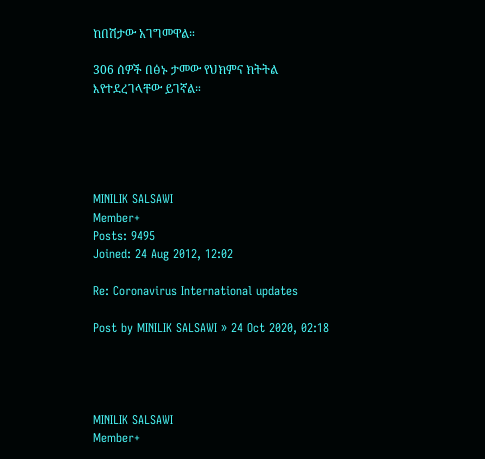ከበሽታው አገግመዋል።

306 ሰዎች በፅኑ ታመው የህክምና ክትትል እየተደረገላቸው ይገኛል።





MINILIK SALSAWI
Member+
Posts: 9495
Joined: 24 Aug 2012, 12:02

Re: Coronavirus International updates

Post by MINILIK SALSAWI » 24 Oct 2020, 02:18




MINILIK SALSAWI
Member+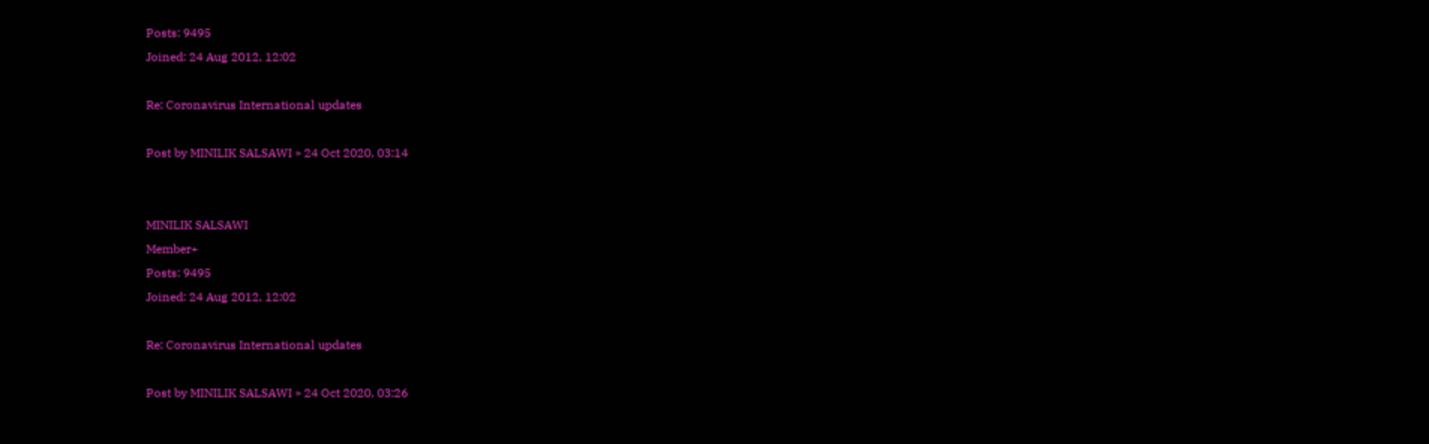Posts: 9495
Joined: 24 Aug 2012, 12:02

Re: Coronavirus International updates

Post by MINILIK SALSAWI » 24 Oct 2020, 03:14


MINILIK SALSAWI
Member+
Posts: 9495
Joined: 24 Aug 2012, 12:02

Re: Coronavirus International updates

Post by MINILIK SALSAWI » 24 Oct 2020, 03:26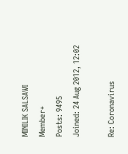MINILIK SALSAWI
Member+
Posts: 9495
Joined: 24 Aug 2012, 12:02

Re: Coronavirus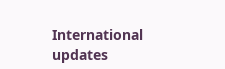International updates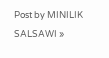Post by MINILIK SALSAWI »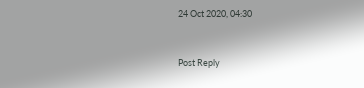24 Oct 2020, 04:30


Post Reply